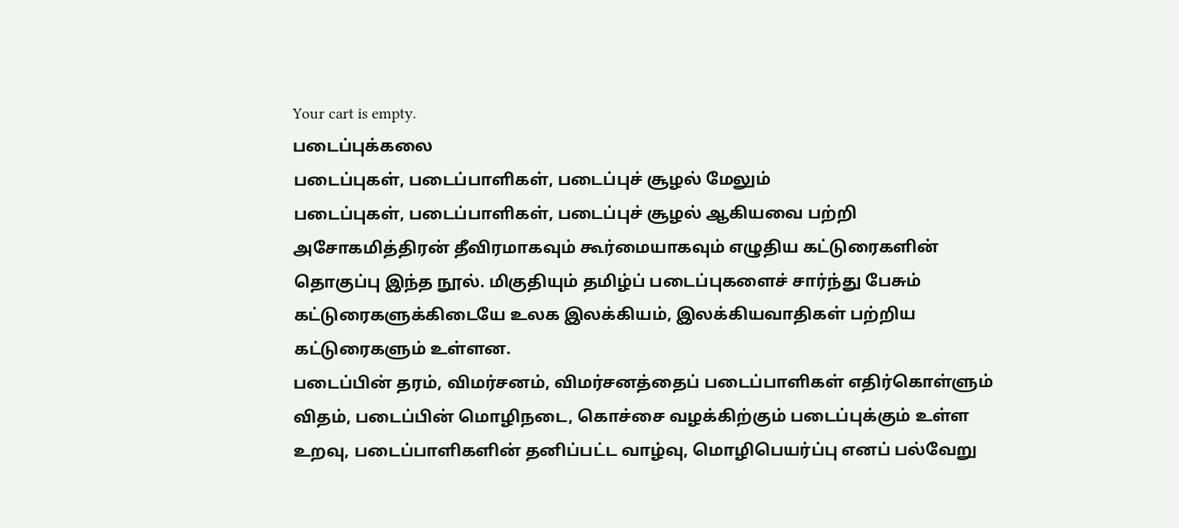Your cart is empty.
படைப்புக்கலை
படைப்புகள், படைப்பாளிகள், படைப்புச் சூழல் மேலும்
படைப்புகள், படைப்பாளிகள், படைப்புச் சூழல் ஆகியவை பற்றி அசோகமித்திரன் தீவிரமாகவும் கூர்மையாகவும் எழுதிய கட்டுரைகளின் தொகுப்பு இந்த நூல். மிகுதியும் தமிழ்ப் படைப்புகளைச் சார்ந்து பேசும் கட்டுரைகளுக்கிடையே உலக இலக்கியம், இலக்கியவாதிகள் பற்றிய கட்டுரைகளும் உள்ளன.
படைப்பின் தரம், விமர்சனம், விமர்சனத்தைப் படைப்பாளிகள் எதிர்கொள்ளும் விதம், படைப்பின் மொழிநடை, கொச்சை வழக்கிற்கும் படைப்புக்கும் உள்ள உறவு, படைப்பாளிகளின் தனிப்பட்ட வாழ்வு, மொழிபெயர்ப்பு எனப் பல்வேறு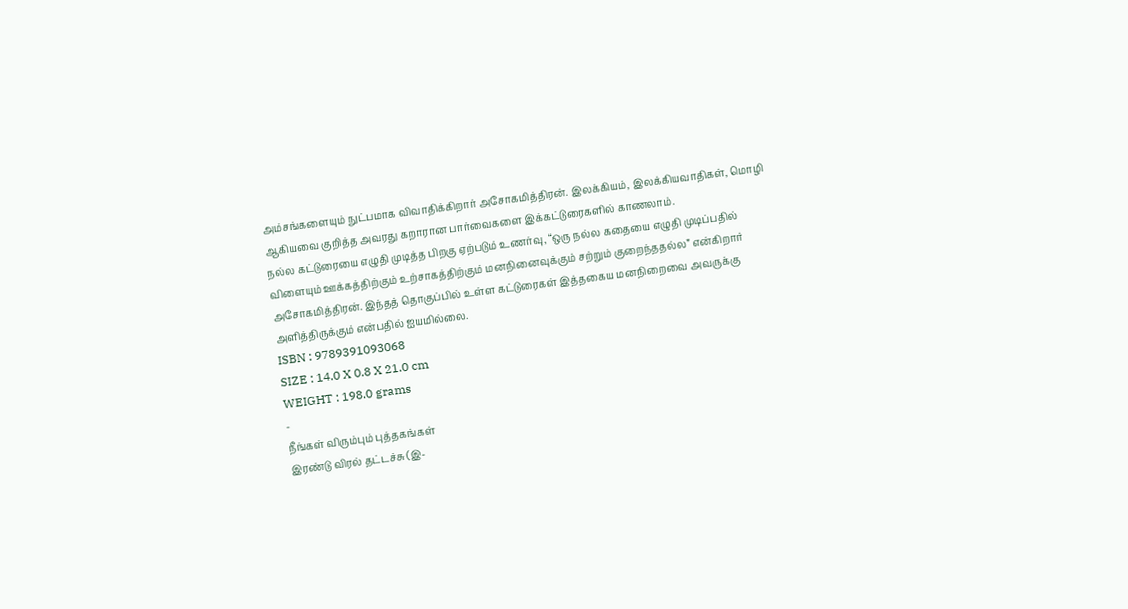அம்சங்களையும் நுட்பமாக விவாதிக்கிறார் அசோகமித்திரன். இலக்கியம், இலக்கியவாதிகள், மொழி ஆகியவை குறித்த அவரது கறாரான பார்வைகளை இக்கட்டுரைகளில் காணலாம்.
நல்ல கட்டுரையை எழுதி முடித்த பிறகு ஏற்படும் உணர்வு, “ஒரு நல்ல கதையை எழுதி முடிப்பதில் விளையும் ஊக்கத்திற்கும் உற்சாகத்திற்கும் மனநினைவுக்கும் சற்றும் குறைந்ததல்ல” என்கிறார் அசோகமித்திரன். இந்தத் தொகுப்பில் உள்ள கட்டுரைகள் இத்தகைய மனநிறைவை அவருக்கு அளித்திருக்கும் என்பதில் ஐயமில்லை.
ISBN : 9789391093068
SIZE : 14.0 X 0.8 X 21.0 cm
WEIGHT : 198.0 grams
-
நீங்கள் விரும்பும் புத்தகங்கள்
இரண்டு விரல் தட்டச்சு (இ-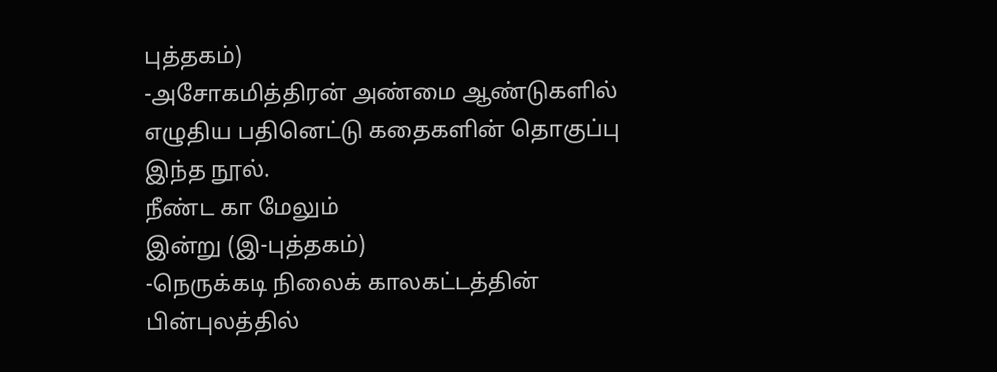புத்தகம்)
-அசோகமித்திரன் அண்மை ஆண்டுகளில் எழுதிய பதினெட்டு கதைகளின் தொகுப்பு இந்த நூல்.
நீண்ட கா மேலும்
இன்று (இ-புத்தகம்)
-நெருக்கடி நிலைக் காலகட்டத்தின் பின்புலத்தில்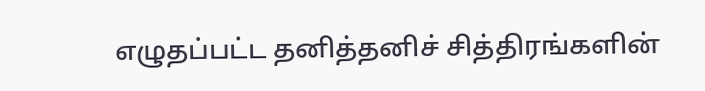எழுதப்பட்ட தனித்தனிச் சித்திரங்களின்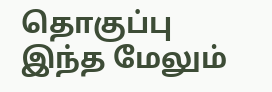தொகுப்பு இந்த மேலும்